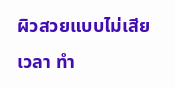ผิวสวยแบบไม่เสียเวลา ทำ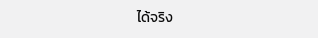ได้จริง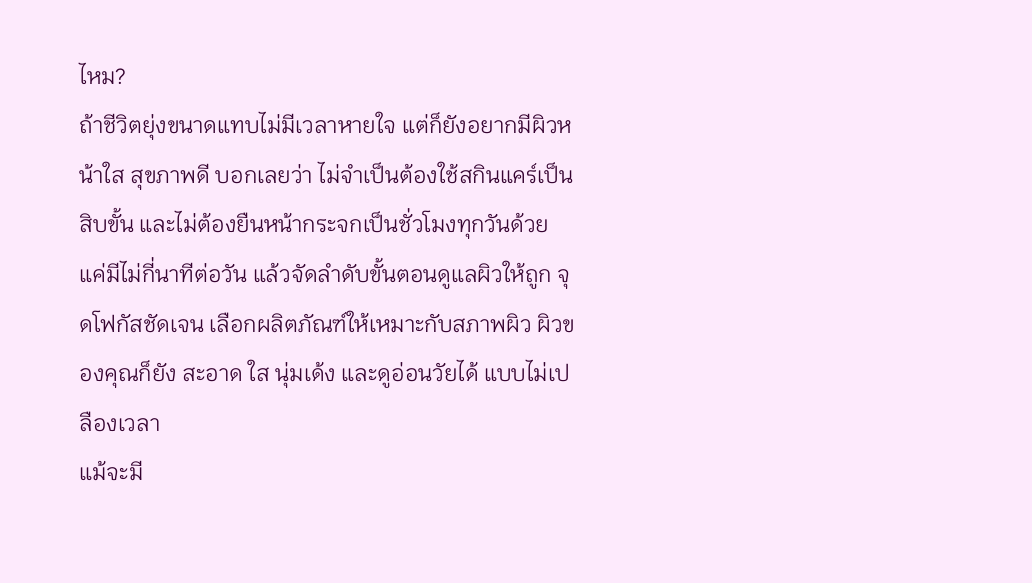ไหม?
ถ้าชีวิตยุ่งขนาดแทบไม่มีเวลาหายใจ แต่ก็ยังอยากมีผิวหน้าใส สุขภาพดี บอกเลยว่า ไม่จำเป็นต้องใช้สกินแคร์เป็นสิบขั้น และไม่ต้องยืนหน้ากระจกเป็นชั่วโมงทุกวันด้วย
แค่มีไม่กี่นาทีต่อวัน แล้วจัดลำดับขั้นตอนดูแลผิวให้ถูก จุดโฟกัสชัดเจน เลือกผลิตภัณฑ์ให้เหมาะกับสภาพผิว ผิวของคุณก็ยัง สะอาด ใส นุ่มเด้ง และดูอ่อนวัยได้ แบบไม่เปลืองเวลา
แม้จะมี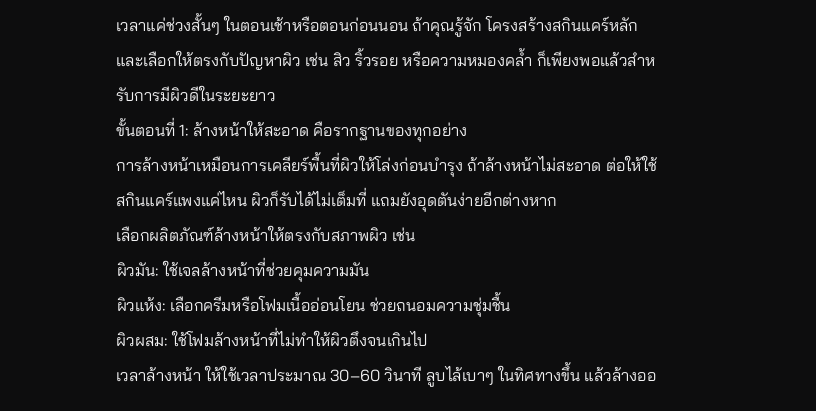เวลาแค่ช่วงสั้นๆ ในตอนเช้าหรือตอนก่อนนอน ถ้าคุณรู้จัก โครงสร้างสกินแคร์หลัก และเลือกให้ตรงกับปัญหาผิว เช่น สิว ริ้วรอย หรือความหมองคล้ำ ก็เพียงพอแล้วสำหรับการมีผิวดีในระยะยาว
ขั้นตอนที่ 1: ล้างหน้าให้สะอาด คือรากฐานของทุกอย่าง
การล้างหน้าเหมือนการเคลียร์พื้นที่ผิวให้โล่งก่อนบำรุง ถ้าล้างหน้าไม่สะอาด ต่อให้ใช้สกินแคร์แพงแค่ไหน ผิวก็รับได้ไม่เต็มที่ แถมยังอุดตันง่ายอีกต่างหาก
เลือกผลิตภัณฑ์ล้างหน้าให้ตรงกับสภาพผิว เช่น
ผิวมัน: ใช้เจลล้างหน้าที่ช่วยคุมความมัน
ผิวแห้ง: เลือกครีมหรือโฟมเนื้ออ่อนโยน ช่วยถนอมความชุ่มชื้น
ผิวผสม: ใช้โฟมล้างหน้าที่ไม่ทำให้ผิวตึงจนเกินไป
เวลาล้างหน้า ให้ใช้เวลาประมาณ 30–60 วินาที ลูบไล้เบาๆ ในทิศทางขึ้น แล้วล้างออ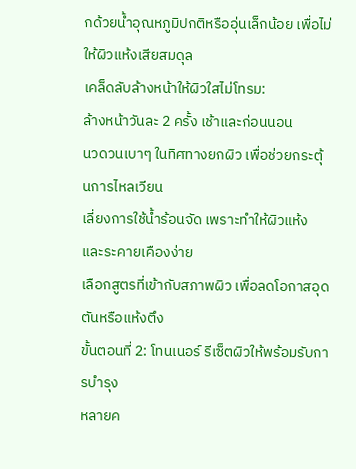กด้วยน้ำอุณหภูมิปกติหรืออุ่นเล็กน้อย เพื่อไม่ให้ผิวแห้งเสียสมดุล
เคล็ดลับล้างหน้าให้ผิวใสไม่โทรม:
ล้างหน้าวันละ 2 ครั้ง เช้าและก่อนนอน
นวดวนเบาๆ ในทิศทางยกผิว เพื่อช่วยกระตุ้นการไหลเวียน
เลี่ยงการใช้น้ำร้อนจัด เพราะทำให้ผิวแห้งและระคายเคืองง่าย
เลือกสูตรที่เข้ากับสภาพผิว เพื่อลดโอกาสอุดตันหรือแห้งตึง
ขั้นตอนที่ 2: โทนเนอร์ รีเซ็ตผิวให้พร้อมรับการบำรุง
หลายค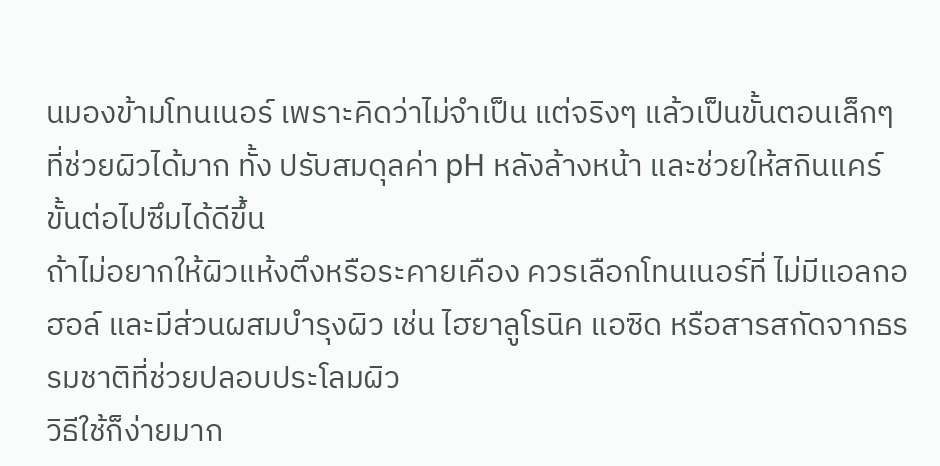นมองข้ามโทนเนอร์ เพราะคิดว่าไม่จำเป็น แต่จริงๆ แล้วเป็นขั้นตอนเล็กๆ ที่ช่วยผิวได้มาก ทั้ง ปรับสมดุลค่า pH หลังล้างหน้า และช่วยให้สกินแคร์ขั้นต่อไปซึมได้ดีขึ้น
ถ้าไม่อยากให้ผิวแห้งตึงหรือระคายเคือง ควรเลือกโทนเนอร์ที่ ไม่มีแอลกอฮอล์ และมีส่วนผสมบำรุงผิว เช่น ไฮยาลูโรนิค แอซิด หรือสารสกัดจากธรรมชาติที่ช่วยปลอบประโลมผิว
วิธีใช้ก็ง่ายมาก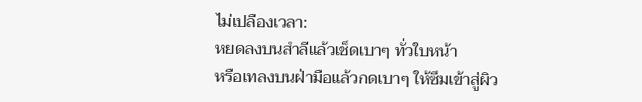ไม่เปลืองเวลา:
หยดลงบนสำลีแล้วเช็ดเบาๆ ทั่วใบหน้า
หรือเทลงบนฝ่ามือแล้วกดเบาๆ ให้ซึมเข้าสู่ผิว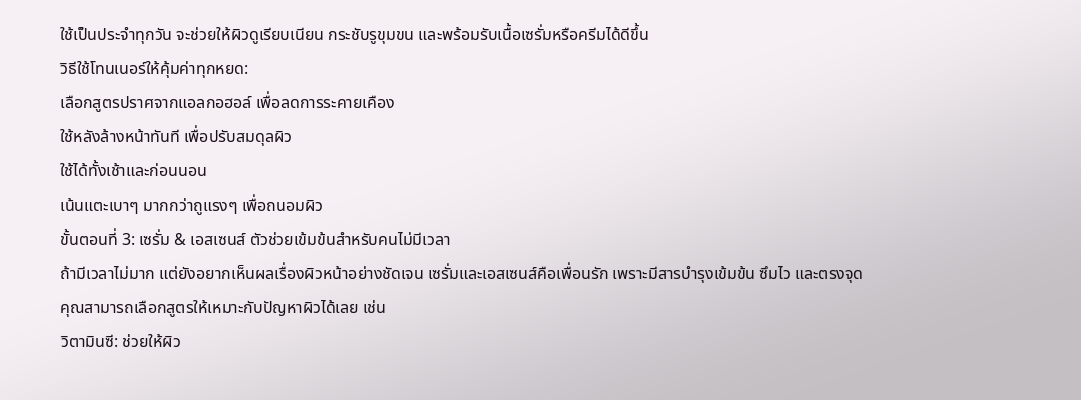ใช้เป็นประจำทุกวัน จะช่วยให้ผิวดูเรียบเนียน กระชับรูขุมขน และพร้อมรับเนื้อเซรั่มหรือครีมได้ดีขึ้น
วิธีใช้โทนเนอร์ให้คุ้มค่าทุกหยด:
เลือกสูตรปราศจากแอลกอฮอล์ เพื่อลดการระคายเคือง
ใช้หลังล้างหน้าทันที เพื่อปรับสมดุลผิว
ใช้ได้ทั้งเช้าและก่อนนอน
เน้นแตะเบาๆ มากกว่าถูแรงๆ เพื่อถนอมผิว
ขั้นตอนที่ 3: เซรั่ม & เอสเซนส์ ตัวช่วยเข้มข้นสำหรับคนไม่มีเวลา
ถ้ามีเวลาไม่มาก แต่ยังอยากเห็นผลเรื่องผิวหน้าอย่างชัดเจน เซรั่มและเอสเซนส์คือเพื่อนรัก เพราะมีสารบำรุงเข้มข้น ซึมไว และตรงจุด
คุณสามารถเลือกสูตรให้เหมาะกับปัญหาผิวได้เลย เช่น
วิตามินซี: ช่วยให้ผิว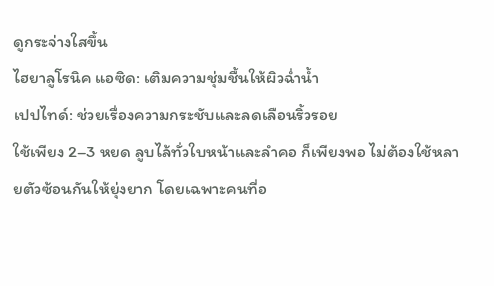ดูกระจ่างใสขึ้น
ไฮยาลูโรนิค แอซิด: เติมความชุ่มชื้นให้ผิวฉ่ำน้ำ
เปปไทด์: ช่วยเรื่องความกระชับและลดเลือนริ้วรอย
ใช้เพียง 2–3 หยด ลูบไล้ทั่วใบหน้าและลำคอ ก็เพียงพอ ไม่ต้องใช้หลายตัวซ้อนกันให้ยุ่งยาก โดยเฉพาะคนที่อ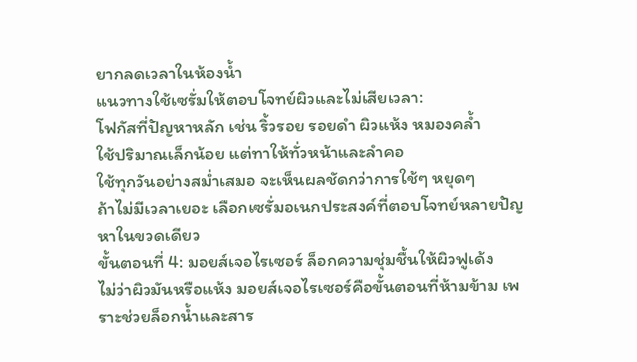ยากลดเวลาในห้องน้ำ
แนวทางใช้เซรั่มให้ตอบโจทย์ผิวและไม่เสียเวลา:
โฟกัสที่ปัญหาหลัก เช่น ริ้วรอย รอยดำ ผิวแห้ง หมองคล้ำ
ใช้ปริมาณเล็กน้อย แต่ทาให้ทั่วหน้าและลำคอ
ใช้ทุกวันอย่างสม่ำเสมอ จะเห็นผลชัดกว่าการใช้ๆ หยุดๆ
ถ้าไม่มีเวลาเยอะ เลือกเซรั่มอเนกประสงค์ที่ตอบโจทย์หลายปัญหาในขวดเดียว
ขั้นตอนที่ 4: มอยส์เจอไรเซอร์ ล็อกความชุ่มชื้นให้ผิวฟูเด้ง
ไม่ว่าผิวมันหรือแห้ง มอยส์เจอไรเซอร์คือขั้นตอนที่ห้ามข้าม เพราะช่วยล็อกน้ำและสาร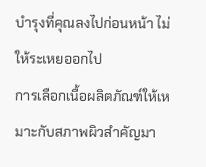บำรุงที่คุณลงไปก่อนหน้า ไม่ให้ระเหยออกไป
การเลือกเนื้อผลิตภัณฑ์ให้เหมาะกับสภาพผิวสำคัญมา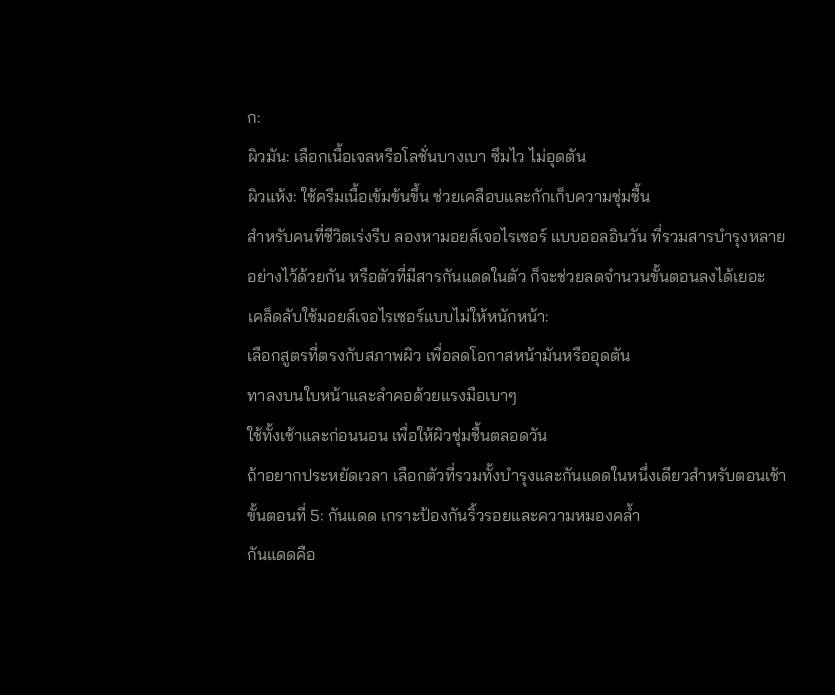ก:
ผิวมัน: เลือกเนื้อเจลหรือโลชั่นบางเบา ซึมไว ไม่อุดตัน
ผิวแห้ง: ใช้ครีมเนื้อเข้มข้นขึ้น ช่วยเคลือบและกักเก็บความชุ่มชื้น
สำหรับคนที่ชีวิตเร่งรีบ ลองหามอยส์เจอไรเซอร์ แบบออลอินวัน ที่รวมสารบำรุงหลายอย่างไว้ด้วยกัน หรือตัวที่มีสารกันแดดในตัว ก็จะช่วยลดจำนวนขั้นตอนลงได้เยอะ
เคล็ดลับใช้มอยส์เจอไรเซอร์แบบไม่ให้หนักหน้า:
เลือกสูตรที่ตรงกับสภาพผิว เพื่อลดโอกาสหน้ามันหรืออุดตัน
ทาลงบนใบหน้าและลำคอด้วยแรงมือเบาๆ
ใช้ทั้งเช้าและก่อนนอน เพื่อให้ผิวชุ่มชื้นตลอดวัน
ถ้าอยากประหยัดเวลา เลือกตัวที่รวมทั้งบำรุงและกันแดดในหนึ่งเดียวสำหรับตอนเช้า
ขั้นตอนที่ 5: กันแดด เกราะป้องกันริ้วรอยและความหมองคล้ำ
กันแดดคือ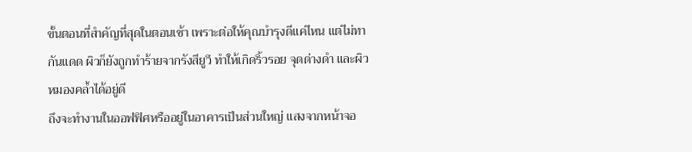ขั้นตอนที่สำคัญที่สุดในตอนเช้า เพราะต่อให้คุณบำรุงดีแค่ไหน แต่ไม่ทากันแดด ผิวก็ยังถูกทำร้ายจากรังสียูวี ทำให้เกิดริ้วรอย จุดด่างดำ และผิวหมองคล้ำได้อยู่ดี
ถึงจะทำงานในออฟฟิศหรืออยู่ในอาคารเป็นส่วนใหญ่ แสงจากหน้าจอ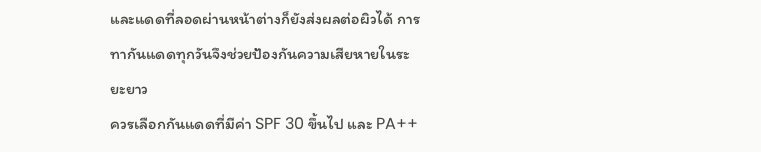และแดดที่ลอดผ่านหน้าต่างก็ยังส่งผลต่อผิวได้ การทากันแดดทุกวันจึงช่วยป้องกันความเสียหายในระยะยาว
ควรเลือกกันแดดที่มีค่า SPF 30 ขึ้นไป และ PA++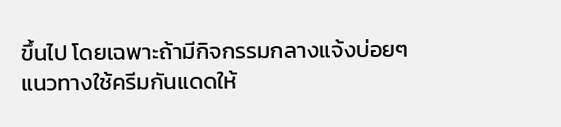ขึ้นไป โดยเฉพาะถ้ามีกิจกรรมกลางแจ้งบ่อยๆ
แนวทางใช้ครีมกันแดดให้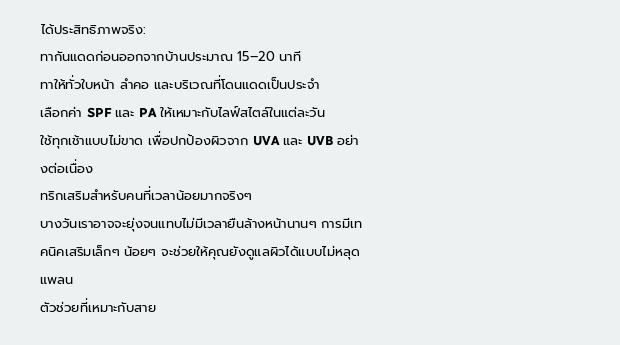ได้ประสิทธิภาพจริง:
ทากันแดดก่อนออกจากบ้านประมาณ 15–20 นาที
ทาให้ทั่วใบหน้า ลำคอ และบริเวณที่โดนแดดเป็นประจำ
เลือกค่า SPF และ PA ให้เหมาะกับไลฟ์สไตล์ในแต่ละวัน
ใช้ทุกเช้าแบบไม่ขาด เพื่อปกป้องผิวจาก UVA และ UVB อย่างต่อเนื่อง
ทริกเสริมสำหรับคนที่เวลาน้อยมากจริงๆ
บางวันเราอาจจะยุ่งจนแทบไม่มีเวลายืนล้างหน้านานๆ การมีเทคนิคเสริมเล็กๆ น้อยๆ จะช่วยให้คุณยังดูแลผิวได้แบบไม่หลุดแพลน
ตัวช่วยที่เหมาะกับสาย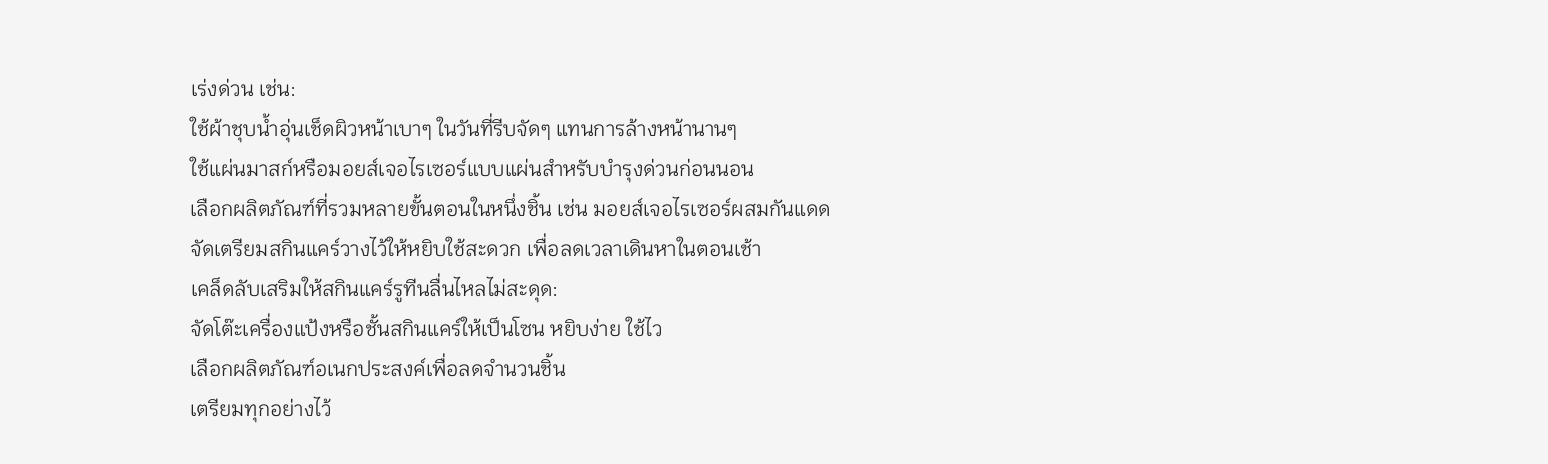เร่งด่วน เช่น:
ใช้ผ้าชุบน้ำอุ่นเช็ดผิวหน้าเบาๆ ในวันที่รีบจัดๆ แทนการล้างหน้านานๆ
ใช้แผ่นมาสก์หรือมอยส์เจอไรเซอร์แบบแผ่นสำหรับบำรุงด่วนก่อนนอน
เลือกผลิตภัณฑ์ที่รวมหลายขั้นตอนในหนึ่งชิ้น เช่น มอยส์เจอไรเซอร์ผสมกันแดด
จัดเตรียมสกินแคร์วางไว้ให้หยิบใช้สะดวก เพื่อลดเวลาเดินหาในตอนเช้า
เคล็ดลับเสริมให้สกินแคร์รูทีนลื่นไหลไม่สะดุด:
จัดโต๊ะเครื่องแป้งหรือชั้นสกินแคร์ให้เป็นโซน หยิบง่าย ใช้ไว
เลือกผลิตภัณฑ์อเนกประสงค์เพื่อลดจำนวนชิ้น
เตรียมทุกอย่างไว้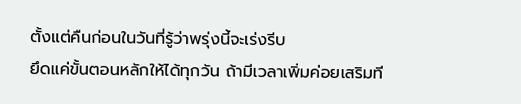ตั้งแต่คืนก่อนในวันที่รู้ว่าพรุ่งนี้จะเร่งรีบ
ยึดแค่ขั้นตอนหลักให้ได้ทุกวัน ถ้ามีเวลาเพิ่มค่อยเสริมที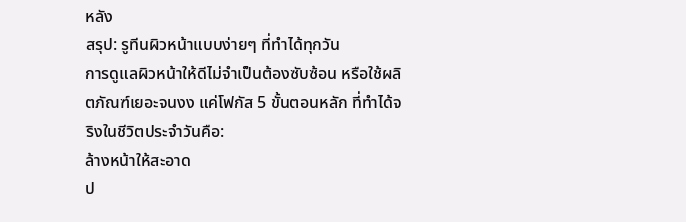หลัง
สรุป: รูทีนผิวหน้าแบบง่ายๆ ที่ทำได้ทุกวัน
การดูแลผิวหน้าให้ดีไม่จำเป็นต้องซับซ้อน หรือใช้ผลิตภัณฑ์เยอะจนงง แค่โฟกัส 5 ขั้นตอนหลัก ที่ทำได้จริงในชีวิตประจำวันคือ:
ล้างหน้าให้สะอาด
ป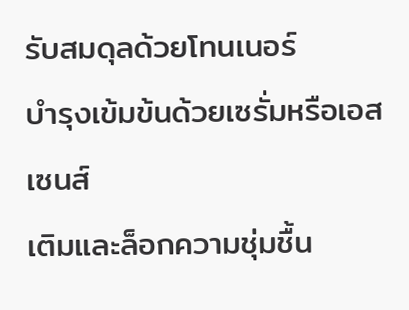รับสมดุลด้วยโทนเนอร์
บำรุงเข้มข้นด้วยเซรั่มหรือเอสเซนส์
เติมและล็อกความชุ่มชื้น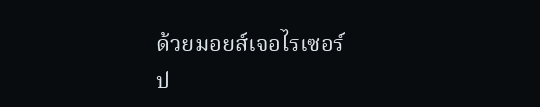ด้วยมอยส์เจอไรเซอร์
ป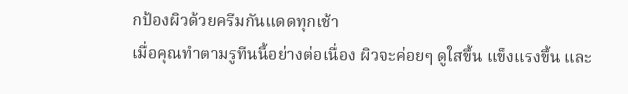กป้องผิวด้วยครีมกันแดดทุกเช้า
เมื่อคุณทำตามรูทีนนี้อย่างต่อเนื่อง ผิวจะค่อยๆ ดูใสขึ้น แข็งแรงขึ้น และ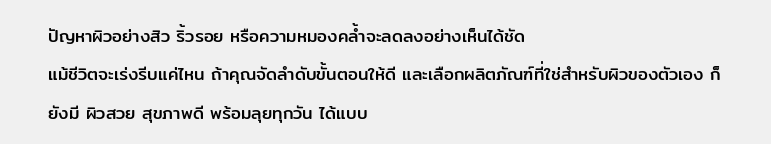ปัญหาผิวอย่างสิว ริ้วรอย หรือความหมองคล้ำจะลดลงอย่างเห็นได้ชัด
แม้ชีวิตจะเร่งรีบแค่ไหน ถ้าคุณจัดลำดับขั้นตอนให้ดี และเลือกผลิตภัณฑ์ที่ใช่สำหรับผิวของตัวเอง ก็ยังมี ผิวสวย สุขภาพดี พร้อมลุยทุกวัน ได้แบบ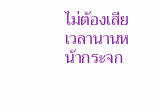ไม่ต้องเสียเวลานานหน้ากระจก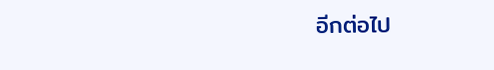อีกต่อไป